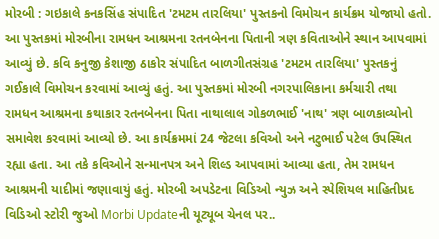મોરબી : ગઇકાલે કનકસિંહ સંપાદિત 'ટમટમ તારલિયા' પુસ્તકનો વિમોચન કાર્યક્રમ યોજાયો હતો. આ પુસ્તકમાં મોરબીના રામધન આશ્રમના રતનબેનના પિતાની ત્રણ કવિતાઓને સ્થાન આપવામાં આવ્યું છે. કવિ કનુજી કેશાજી ઠાકોર સંપાદિત બાળગીતસંગ્રહ 'ટમટમ તારલિયા' પુસ્તકનું ગઈકાલે વિમોચન કરવામાં આવ્યું હતું. આ પુસ્તકમાં મોરબી નગરપાલિકાના કર્મચારી તથા રામધન આશ્રમના કથાકાર રતનબેનના પિતા નાથાલાલ ગોકળભાઈ 'નાથ' ત્રણ બાળકાવ્યોનો સમાવેશ કરવામાં આવ્યો છે. આ કાર્યક્રમમાં 24 જેટલા કવિઓ અને નટુભાઈ પટેલ ઉપસ્થિત રહ્યા હતા. આ તકે કવિઓને સન્માનપત્ર અને શિલ્ડ આપવામાં આવ્યા હતા, તેમ રામધન આશ્રમની યાદીમાં જણાવાયું હતું. મોરબી અપડેટના વિડિઓ ન્યુઝ અને સ્પેશિયલ માહિતીપ્રદ વિડિઓ સ્ટોરી જુઓ Morbi Updateની યૂટ્યૂબ ચેનલ પર..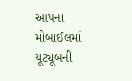આપના મોબાઈલમાં યૂટ્યૂબની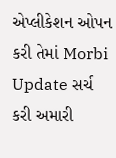એપ્લીકેશન ઓપન કરી તેમાં Morbi Update સર્ચ કરી અમારી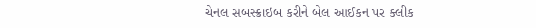ચેનલ સબસ્ક્રાઇબ કરીને બેલ આઈકન પર ક્લીક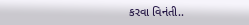કરવા વિનંતી..